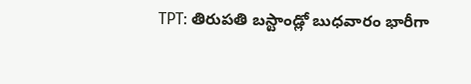TPT: తిరుపతి బస్టాండ్లో బుధవారం భారీగా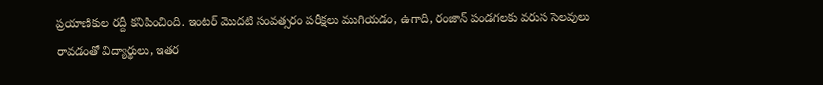ప్రయాణికుల రద్దీ కనిపించింది. ఇంటర్ మొదటి సంవత్సరం పరీక్షలు ముగియడం, ఉగాది, రంజాన్ పండగలకు వరుస సెలవులు రావడంతో విద్యార్థులు, ఇతర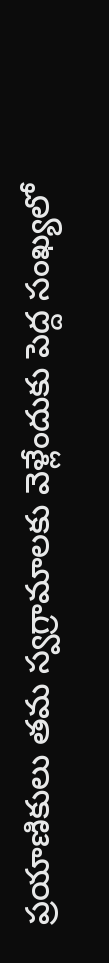ప్రయాణికులు తమ స్వగ్రామాలకు వెళ్లేందుకు పెద్ద సంఖ్యలో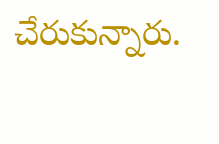చేరుకున్నారు.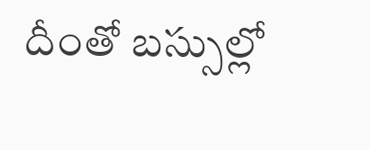దీంతో బస్సుల్లో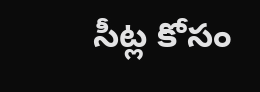సీట్ల కోసం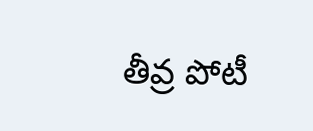తీవ్ర పోటీ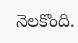నెలకొంది.